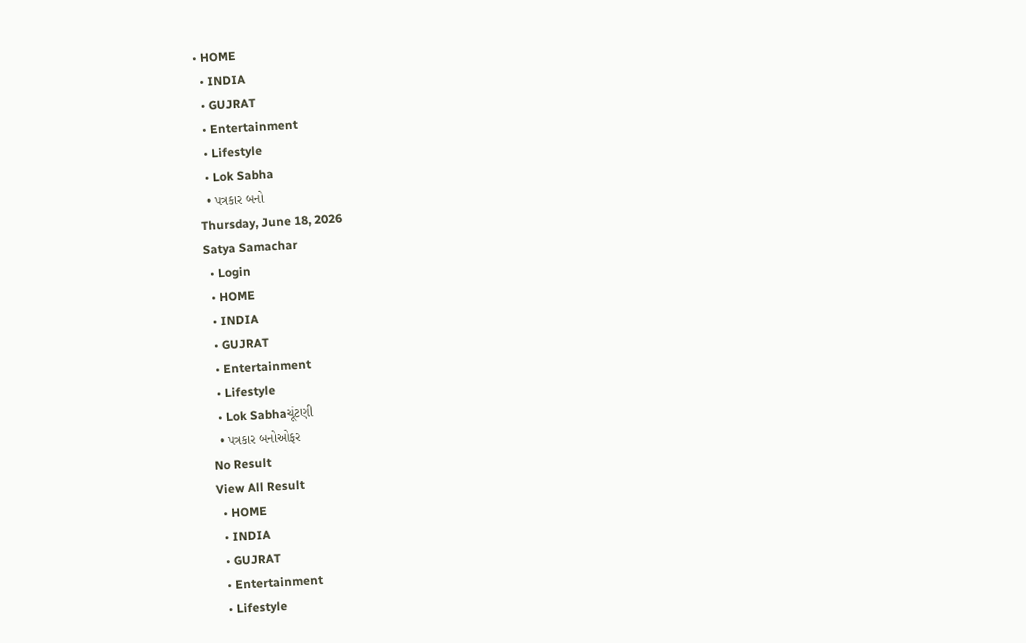• HOME
  • INDIA
  • GUJRAT
  • Entertainment
  • Lifestyle
  • Lok Sabha
  • પત્રકાર બનો
Thursday, June 18, 2026
Satya Samachar
  • Login
  • HOME
  • INDIA
  • GUJRAT
  • Entertainment
  • Lifestyle
  • Lok Sabhaચૂંટણી
  • પત્રકાર બનોઓફર
No Result
View All Result
  • HOME
  • INDIA
  • GUJRAT
  • Entertainment
  • Lifestyle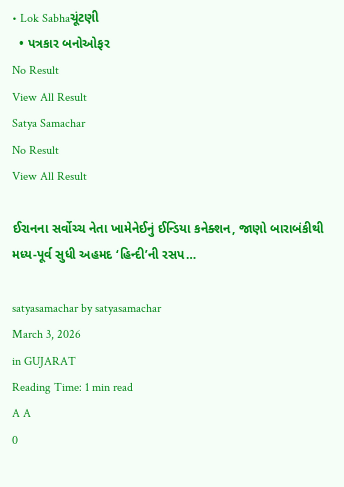• Lok Sabhaચૂંટણી
  • પત્રકાર બનોઓફર
No Result
View All Result
Satya Samachar
No Result
View All Result

ઈરાનના સર્વોચ્ચ નેતા ખામેનેઈનું ઈન્ડિયા કનેક્શન, જાણો બારાબંકીથી મધ્ય-પૂર્વ સુધી અહમદ ‘હિન્દી’ની રસપ…

satyasamachar by satyasamachar
March 3, 2026
in GUJARAT
Reading Time: 1 min read
A A
0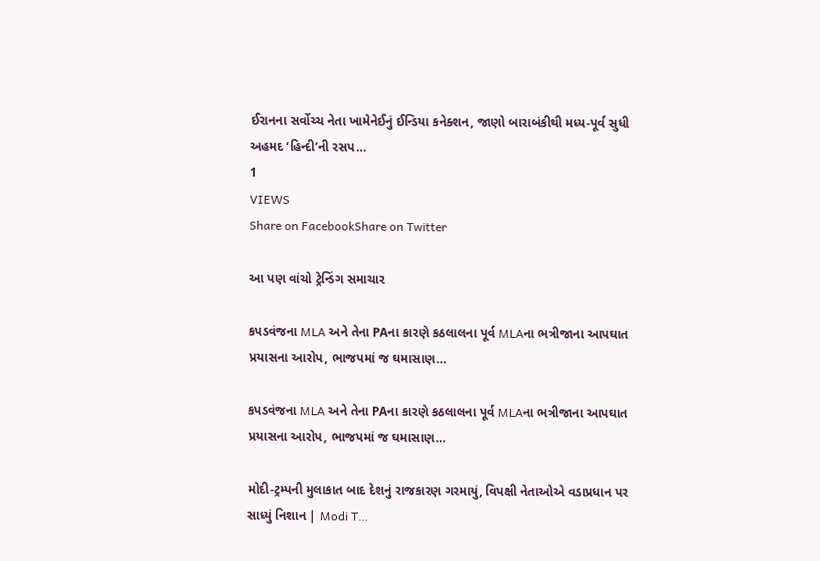ઈરાનના સર્વોચ્ચ નેતા ખામેનેઈનું ઈન્ડિયા કનેક્શન, જાણો બારાબંકીથી મધ્ય-પૂર્વ સુધી અહમદ ‘હિન્દી’ની રસપ…
1
VIEWS
Share on FacebookShare on Twitter

આ પણ વાંચો ટ્રેન્ડિંગ સમાચાર

કપડવંજના MLA અને તેના PAના કારણે કઠલાલના પૂર્વ MLAના ભત્રીજાના આપઘાત પ્રયાસના આરોપ, ભાજપમાં જ ઘમાસાણ…

કપડવંજના MLA અને તેના PAના કારણે કઠલાલના પૂર્વ MLAના ભત્રીજાના આપઘાત પ્રયાસના આરોપ, ભાજપમાં જ ઘમાસાણ…

મોદી-ટ્રમ્પની મુલાકાત બાદ દેશનું રાજકારણ ગરમાયું, વિપક્ષી નેતાઓએ વડાપ્રધાન પર સાધ્યું નિશાન | Modi T…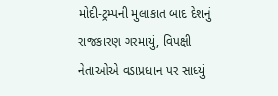મોદી-ટ્રમ્પની મુલાકાત બાદ દેશનું રાજકારણ ગરમાયું, વિપક્ષી નેતાઓએ વડાપ્રધાન પર સાધ્યું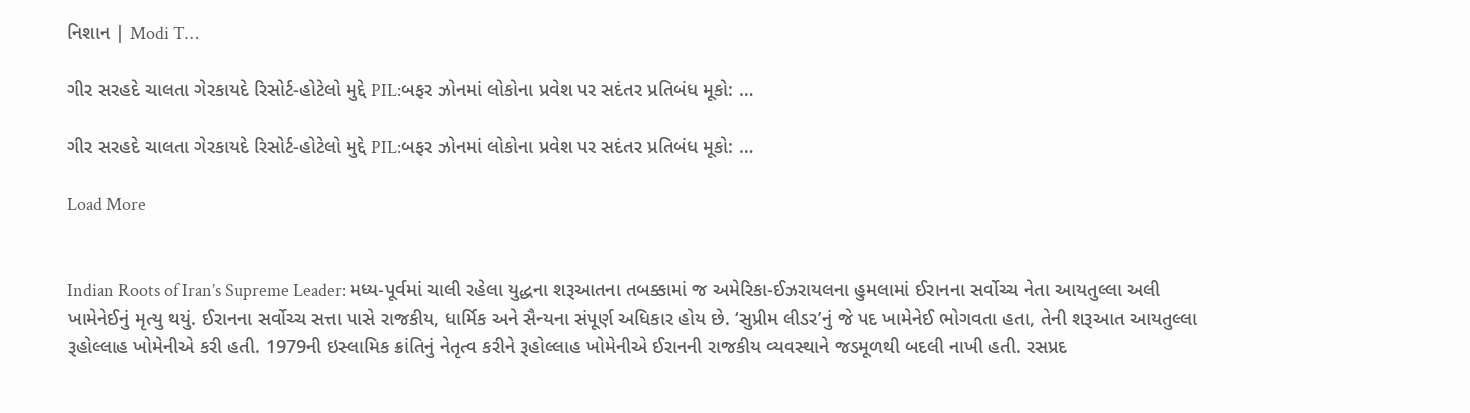નિશાન | Modi T…

ગીર સરહદે ચાલતા ગેરકાયદે રિસોર્ટ-હોટેલો મુદ્દે PIL:બફર ઝોનમાં લોકોના પ્રવેશ પર સદંતર પ્રતિબંધ મૂકો: …

ગીર સરહદે ચાલતા ગેરકાયદે રિસોર્ટ-હોટેલો મુદ્દે PIL:બફર ઝોનમાં લોકોના પ્રવેશ પર સદંતર પ્રતિબંધ મૂકો: …

Load More


Indian Roots of Iran’s Supreme Leader: મધ્ય-પૂર્વમાં ચાલી રહેલા યુદ્ધના શરૂઆતના તબક્કામાં જ અમેરિકા-ઈઝરાયલના હુમલામાં ઈરાનના સર્વોચ્ચ નેતા આયતુલ્લા અલી ખામેનેઈનું મૃત્યુ થયું. ઈરાનના સર્વોચ્ચ સત્તા પાસે રાજકીય, ધાર્મિક અને સૈન્યના સંપૂર્ણ અધિકાર હોય છે. ‘સુપ્રીમ લીડર’નું જે પદ ખામેનેઈ ભોગવતા હતા, તેની શરૂઆત આયતુલ્લા રૂહોલ્લાહ ખોમેનીએ કરી હતી. 1979ની ઇસ્લામિક ક્રાંતિનું નેતૃત્વ કરીને રૂહોલ્લાહ ખોમેનીએ ઈરાનની રાજકીય વ્યવસ્થાને જડમૂળથી બદલી નાખી હતી. રસપ્રદ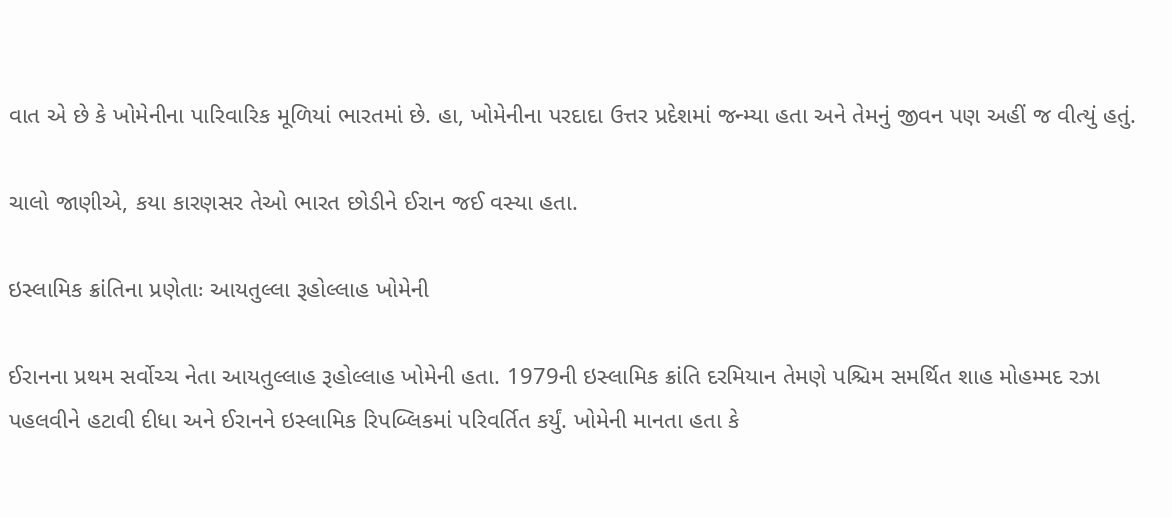વાત એ છે કે ખોમેનીના પારિવારિક મૂળિયાં ભારતમાં છે. હા, ખોમેનીના પરદાદા ઉત્તર પ્રદેશમાં જન્મ્યા હતા અને તેમનું જીવન પણ અહીં જ વીત્યું હતું.

ચાલો જાણીએ, કયા કારણસર તેઓ ભારત છોડીને ઈરાન જઈ વસ્યા હતા.

ઇસ્લામિક ક્રાંતિના પ્રણેતાઃ આયતુલ્લા રૂહોલ્લાહ ખોમેની

ઈરાનના પ્રથમ સર્વોચ્ચ નેતા આયતુલ્લાહ રૂહોલ્લાહ ખોમેની હતા. 1979ની ઇસ્લામિક ક્રાંતિ દરમિયાન તેમણે પશ્ચિમ સમર્થિત શાહ મોહમ્મદ રઝા પહલવીને હટાવી દીધા અને ઈરાનને ઇસ્લામિક રિપબ્લિકમાં પરિવર્તિત કર્યું. ખોમેની માનતા હતા કે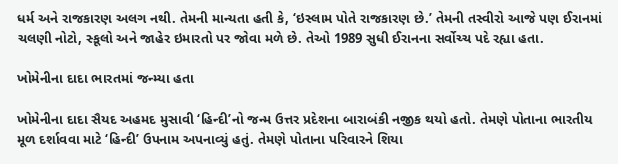ધર્મ અને રાજકારણ અલગ નથી. તેમની માન્યતા હતી કે, ‘ઇસ્લામ પોતે રાજકારણ છે.’ તેમની તસ્વીરો આજે પણ ઈરાનમાં ચલણી નોટો, સ્કૂલો અને જાહેર ઇમારતો પર જોવા મળે છે. તેઓ 1989 સુધી ઈરાનના સર્વોચ્ચ પદે રહ્યા હતા.

ખોમેનીના દાદા ભારતમાં જન્મ્યા હતા

ખોમેનીના દાદા સૈયદ અહમદ મુસાવી ‘હિન્દી’નો જન્મ ઉત્તર પ્રદેશના બારાબંકી નજીક થયો હતો. તેમણે પોતાના ભારતીય મૂળ દર્શાવવા માટે ‘હિન્દી’ ઉપનામ અપનાવ્યું હતું. તેમણે પોતાના પરિવારને શિયા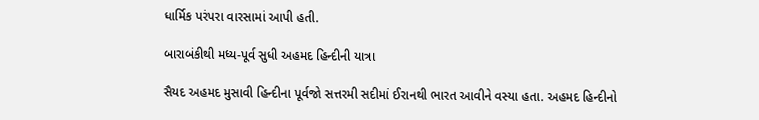ધાર્મિક પરંપરા વારસામાં આપી હતી.

બારાબંકીથી મધ્ય-પૂર્વ સુધી અહમદ હિન્દીની યાત્રા

સૈયદ અહમદ મુસાવી હિન્દીના પૂર્વજો સત્તરમી સદીમાં ઈરાનથી ભારત આવીને વસ્યા હતા. અહમદ હિન્દીનો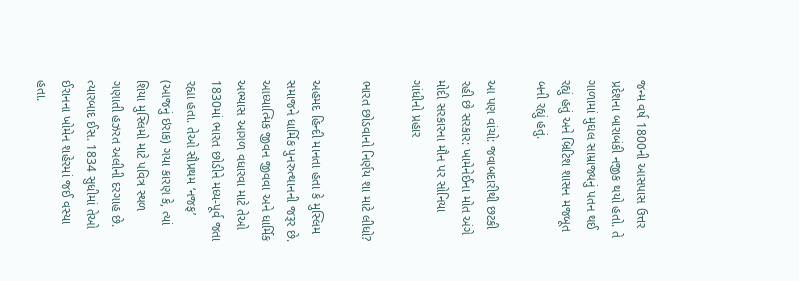જન્મ વર્ષ 1800ની આસપાસ ઉત્તર પ્રદેશના બારાબંકી નજીક થયો હતો. તે ગાળામાં મુઘલ સામ્રાજ્યનું પતન થઈ રહ્યું હતું અને બ્રિટિશ શાસન મજબૂત બની રહ્યું હતું.

આ પણ વાંચો: જવાબદારીથી છટકી રહી છે સરકાર: ખામેનેઈના મોત અંગે મોદી સરકારના મૌન પર સોનિયા ગાંધીનો પ્રહાર

ભારત છોડવાનો નિર્ણય શા માટે લીધો?

અહમદ હિન્દી માનતા હતા કે મુસ્લિમ સમાજને ધાર્મિક પુનરુત્થાનની જરૂર છે. આધ્યાત્મિક જીવન જીવવા અને ધાર્મિક અભ્યાસ આગળ વધારવા માટે તેઓ 1830માં ભારત છોડીને મધ્ય-પૂર્વ જતા રહ્યા હતા. તેઓ સૌપ્રથમ ‘નજફ’ (આજનું ઇરાક) ગયા કારણ કે, ત્યાં શિયા મુસ્લિમો માટે પવિત્ર સ્થળ ગણાતી હઝરત અલીની દરગાહ છે. ત્યારબાદ ઈસ. 1834 સુધીમાં તેઓ ઈરાનના ખોમેન શહેરમાં જઈ વસ્યા હતા.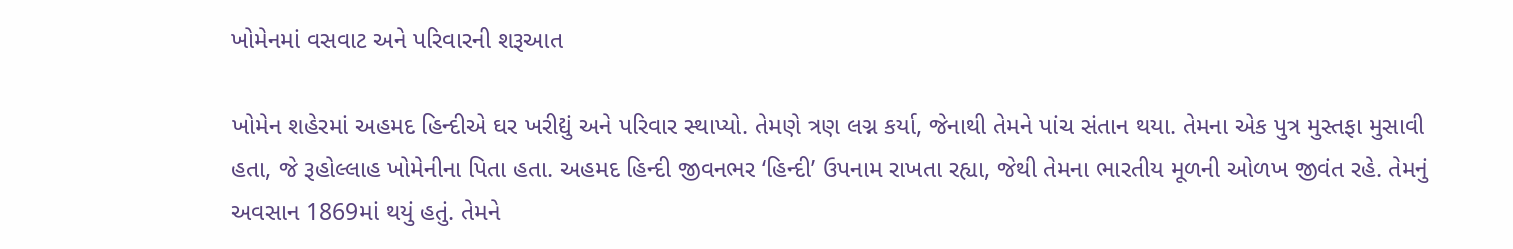ખોમેનમાં વસવાટ અને પરિવારની શરૂઆત

ખોમેન શહેરમાં અહમદ હિન્દીએ ઘર ખરીદ્યું અને પરિવાર સ્થાપ્યો. તેમણે ત્રણ લગ્ન કર્યા, જેનાથી તેમને પાંચ સંતાન થયા. તેમના એક પુત્ર મુસ્તફા મુસાવી હતા, જે રૂહોલ્લાહ ખોમેનીના પિતા હતા. અહમદ હિન્દી જીવનભર ‘હિન્દી’ ઉપનામ રાખતા રહ્યા, જેથી તેમના ભારતીય મૂળની ઓળખ જીવંત રહે. તેમનું અવસાન 1869માં થયું હતું. તેમને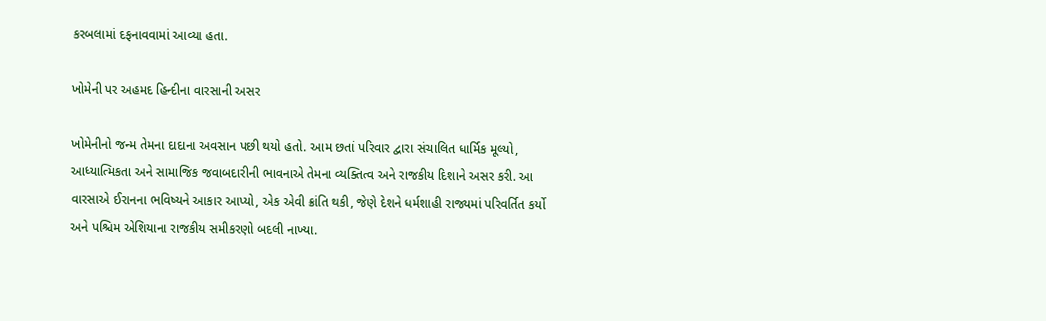કરબલામાં દફનાવવામાં આવ્યા હતા.

ખોમેની પર અહમદ હિન્દીના વારસાની અસર

ખોમેનીનો જન્મ તેમના દાદાના અવસાન પછી થયો હતો. આમ છતાં પરિવાર દ્વારા સંચાલિત ધાર્મિક મૂલ્યો, આધ્યાત્મિકતા અને સામાજિક જવાબદારીની ભાવનાએ તેમના વ્યક્તિત્વ અને રાજકીય દિશાને અસર કરી. આ વારસાએ ઈરાનના ભવિષ્યને આકાર આપ્યો, એક એવી ક્રાંતિ થકી, જેણે દેશને ધર્મશાહી રાજ્યમાં પરિવર્તિત કર્યો અને પશ્ચિમ એશિયાના રાજકીય સમીકરણો બદલી નાખ્યા.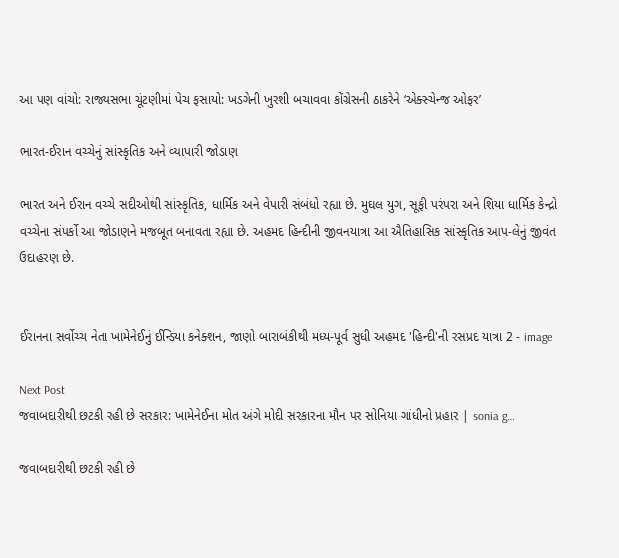આ પણ વાંચો: રાજ્યસભા ચૂંટણીમાં પેચ ફસાયો: ખડગેની ખુરશી બચાવવા કોંગ્રેસની ઠાકરેને ‘એક્સ્ચેન્જ ઓફર’

ભારત-ઈરાન વચ્ચેનું સાંસ્કૃતિક અને વ્યાપારી જોડાણ

ભારત અને ઈરાન વચ્ચે સદીઓથી સાંસ્કૃતિક, ધાર્મિક અને વેપારી સંબંધો રહ્યા છે. મુઘલ યુગ, સૂફી પરંપરા અને શિયા ધાર્મિક કેન્દ્રો વચ્ચેના સંપર્કો આ જોડાણને મજબૂત બનાવતા રહ્યા છે. અહમદ હિન્દીની જીવનયાત્રા આ ઐતિહાસિક સાંસ્કૃતિક આપ-લેનું જીવંત ઉદાહરણ છે.


ઈરાનના સર્વોચ્ચ નેતા ખામેનેઈનું ઈન્ડિયા કનેક્શન, જાણો બારાબંકીથી મધ્ય-પૂર્વ સુધી અહમદ 'હિન્દી'ની રસપ્રદ યાત્રા 2 - image

Next Post
જવાબદારીથી છટકી રહી છે સરકાર: ખામેનેઈના મોત અંગે મોદી સરકારના મૌન પર સોનિયા ગાંધીનો પ્રહાર | sonia g…

જવાબદારીથી છટકી રહી છે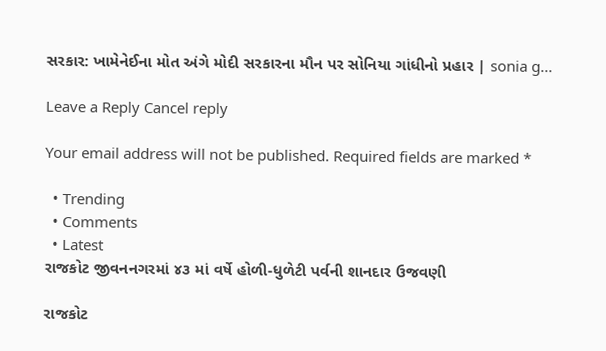સરકાર: ખામેનેઈના મોત અંગે મોદી સરકારના મૌન પર સોનિયા ગાંધીનો પ્રહાર | sonia g...

Leave a Reply Cancel reply

Your email address will not be published. Required fields are marked *

  • Trending
  • Comments
  • Latest
રાજકોટ જીવનનગરમાં ૪૩ માં વર્ષે હોળી-ધુળેટી પર્વની શાનદાર ઉજવણી

રાજકોટ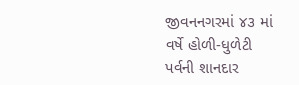જીવનનગરમાં ૪૩ માં વર્ષે હોળી-ધુળેટી પર્વની શાનદાર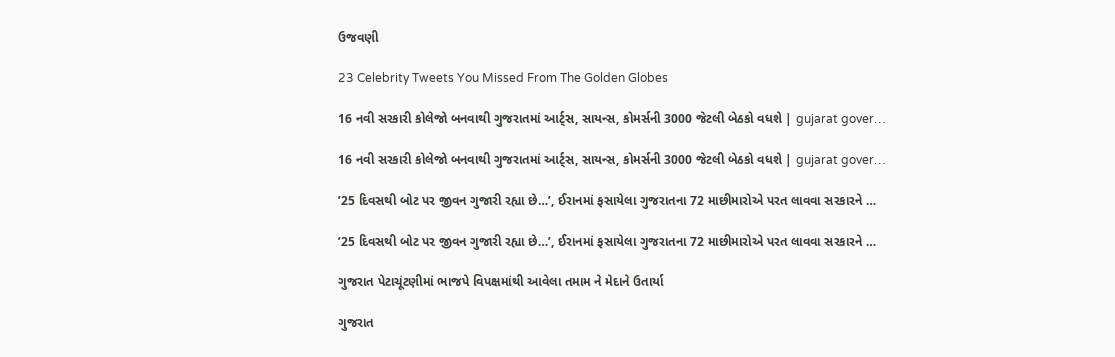ઉજવણી

23 Celebrity Tweets You Missed From The Golden Globes

16 નવી સરકારી કોલેજો બનવાથી ગુજરાતમાં આર્ટ્સ, સાયન્સ, કોમર્સની 3000 જેટલી બેઠકો વધશે | gujarat gover…

16 નવી સરકારી કોલેજો બનવાથી ગુજરાતમાં આર્ટ્સ, સાયન્સ, કોમર્સની 3000 જેટલી બેઠકો વધશે | gujarat gover…

’25 દિવસથી બોટ પર જીવન ગુજારી રહ્યા છે…’, ઈરાનમાં ફસાયેલા ગુજરાતના 72 માછીમારોએ પરત લાવવા સરકારને …

’25 દિવસથી બોટ પર જીવન ગુજારી રહ્યા છે…’, ઈરાનમાં ફસાયેલા ગુજરાતના 72 માછીમારોએ પરત લાવવા સરકારને …

ગુજરાત પેટાચૂંટણીમાં ભાજપે વિપક્ષમાંથી આવેલા તમામ ને મેદાને ઉતાર્યા

ગુજરાત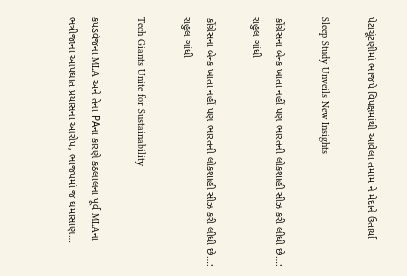પેટાચૂંટણીમાં ભાજપે વિપક્ષમાંથી આવેલા તમામ ને મેદાને ઉતાર્યા

Sleep Study Unveils New Insights

કોંગ્રેસના બેન્ક ખાતા નહીં પણ ભારતની લોકશાહી સીઝ કરી લીધી છે…:  રાહુલ ગાંધી

કોંગ્રેસના બેન્ક ખાતા નહીં પણ ભારતની લોકશાહી સીઝ કરી લીધી છે…: રાહુલ ગાંધી

Tech Giants Unite for Sustainability

કપડવંજના MLA અને તેના PAના કારણે કઠલાલના પૂર્વ MLAના ભત્રીજાના આપઘાત પ્રયાસના આરોપ, ભાજપમાં જ ઘમાસાણ…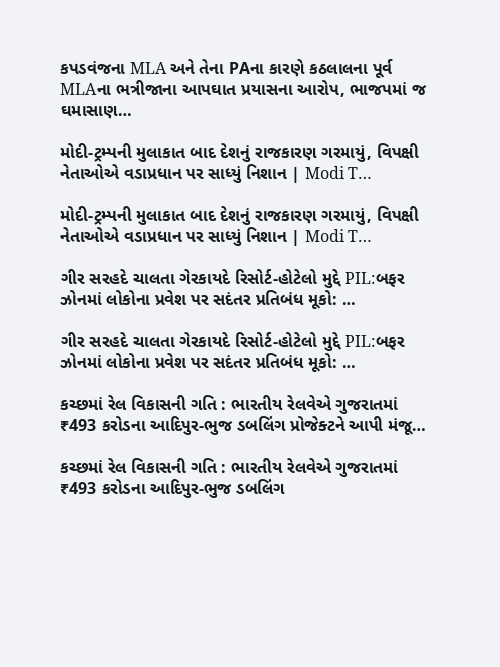કપડવંજના MLA અને તેના PAના કારણે કઠલાલના પૂર્વ MLAના ભત્રીજાના આપઘાત પ્રયાસના આરોપ, ભાજપમાં જ ઘમાસાણ…

મોદી-ટ્રમ્પની મુલાકાત બાદ દેશનું રાજકારણ ગરમાયું, વિપક્ષી નેતાઓએ વડાપ્રધાન પર સાધ્યું નિશાન | Modi T…

મોદી-ટ્રમ્પની મુલાકાત બાદ દેશનું રાજકારણ ગરમાયું, વિપક્ષી નેતાઓએ વડાપ્રધાન પર સાધ્યું નિશાન | Modi T…

ગીર સરહદે ચાલતા ગેરકાયદે રિસોર્ટ-હોટેલો મુદ્દે PIL:બફર ઝોનમાં લોકોના પ્રવેશ પર સદંતર પ્રતિબંધ મૂકો: …

ગીર સરહદે ચાલતા ગેરકાયદે રિસોર્ટ-હોટેલો મુદ્દે PIL:બફર ઝોનમાં લોકોના પ્રવેશ પર સદંતર પ્રતિબંધ મૂકો: …

કચ્છમાં રેલ વિકાસની ગતિ : ભારતીય રેલવેએ ગુજરાતમાં ₹493 કરોડના આદિપુર-ભુજ ડબલિંગ પ્રોજેક્ટને આપી મંજૂ…

કચ્છમાં રેલ વિકાસની ગતિ : ભારતીય રેલવેએ ગુજરાતમાં ₹493 કરોડના આદિપુર-ભુજ ડબલિંગ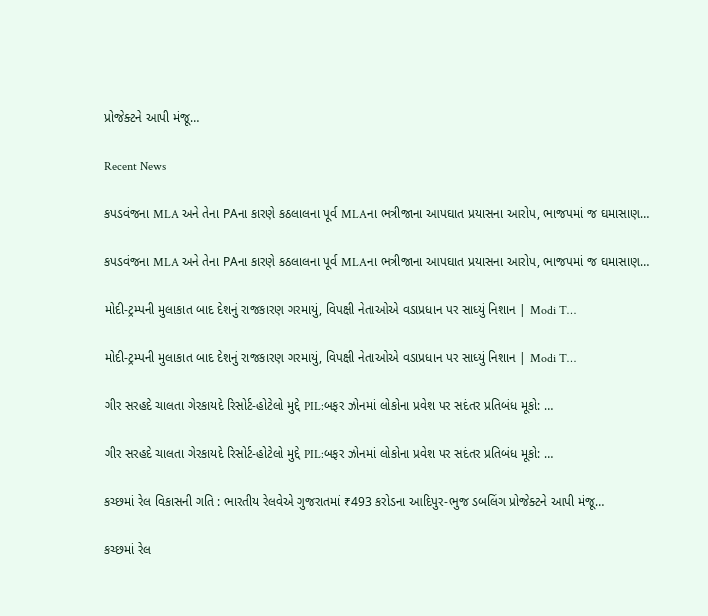પ્રોજેક્ટને આપી મંજૂ…

Recent News

કપડવંજના MLA અને તેના PAના કારણે કઠલાલના પૂર્વ MLAના ભત્રીજાના આપઘાત પ્રયાસના આરોપ, ભાજપમાં જ ઘમાસાણ…

કપડવંજના MLA અને તેના PAના કારણે કઠલાલના પૂર્વ MLAના ભત્રીજાના આપઘાત પ્રયાસના આરોપ, ભાજપમાં જ ઘમાસાણ…

મોદી-ટ્રમ્પની મુલાકાત બાદ દેશનું રાજકારણ ગરમાયું, વિપક્ષી નેતાઓએ વડાપ્રધાન પર સાધ્યું નિશાન | Modi T…

મોદી-ટ્રમ્પની મુલાકાત બાદ દેશનું રાજકારણ ગરમાયું, વિપક્ષી નેતાઓએ વડાપ્રધાન પર સાધ્યું નિશાન | Modi T…

ગીર સરહદે ચાલતા ગેરકાયદે રિસોર્ટ-હોટેલો મુદ્દે PIL:બફર ઝોનમાં લોકોના પ્રવેશ પર સદંતર પ્રતિબંધ મૂકો: …

ગીર સરહદે ચાલતા ગેરકાયદે રિસોર્ટ-હોટેલો મુદ્દે PIL:બફર ઝોનમાં લોકોના પ્રવેશ પર સદંતર પ્રતિબંધ મૂકો: …

કચ્છમાં રેલ વિકાસની ગતિ : ભારતીય રેલવેએ ગુજરાતમાં ₹493 કરોડના આદિપુર-ભુજ ડબલિંગ પ્રોજેક્ટને આપી મંજૂ…

કચ્છમાં રેલ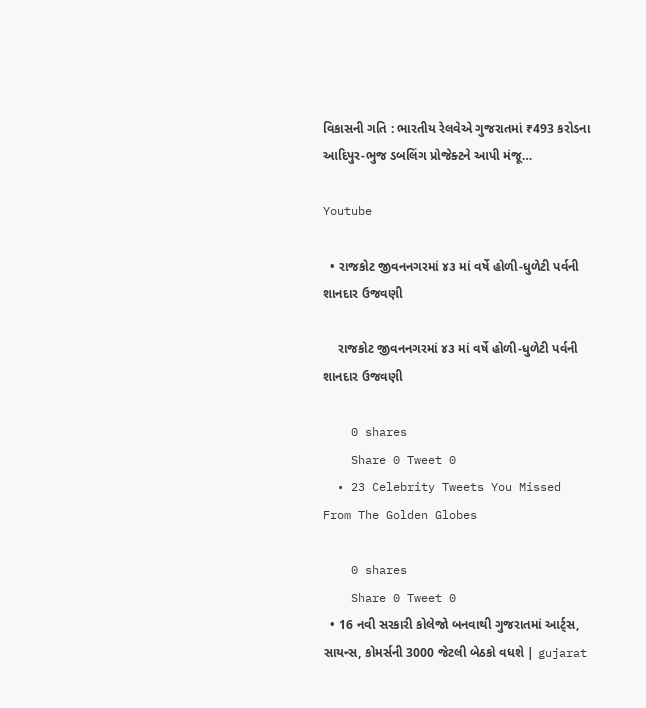વિકાસની ગતિ : ભારતીય રેલવેએ ગુજરાતમાં ₹493 કરોડના આદિપુર-ભુજ ડબલિંગ પ્રોજેક્ટને આપી મંજૂ…

Youtube

  • રાજકોટ જીવનનગરમાં ૪૩ માં વર્ષે હોળી-ધુળેટી પર્વની શાનદાર ઉજવણી

    રાજકોટ જીવનનગરમાં ૪૩ માં વર્ષે હોળી-ધુળેટી પર્વની શાનદાર ઉજવણી

    0 shares
    Share 0 Tweet 0
  • 23 Celebrity Tweets You Missed From The Golden Globes

    0 shares
    Share 0 Tweet 0
  • 16 નવી સરકારી કોલેજો બનવાથી ગુજરાતમાં આર્ટ્સ, સાયન્સ, કોમર્સની 3000 જેટલી બેઠકો વધશે | gujarat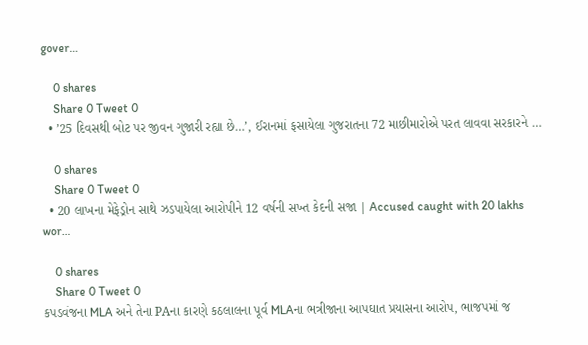gover…

    0 shares
    Share 0 Tweet 0
  • ’25 દિવસથી બોટ પર જીવન ગુજારી રહ્યા છે…’, ઈરાનમાં ફસાયેલા ગુજરાતના 72 માછીમારોએ પરત લાવવા સરકારને …

    0 shares
    Share 0 Tweet 0
  • 20 લાખના મેફેડ્રોન સાથે ઝડપાયેલા આરોપીને 12 વર્ષની સખ્ત કેદની સજા | Accused caught with 20 lakhs wor…

    0 shares
    Share 0 Tweet 0
કપડવંજના MLA અને તેના PAના કારણે કઠલાલના પૂર્વ MLAના ભત્રીજાના આપઘાત પ્રયાસના આરોપ, ભાજપમાં જ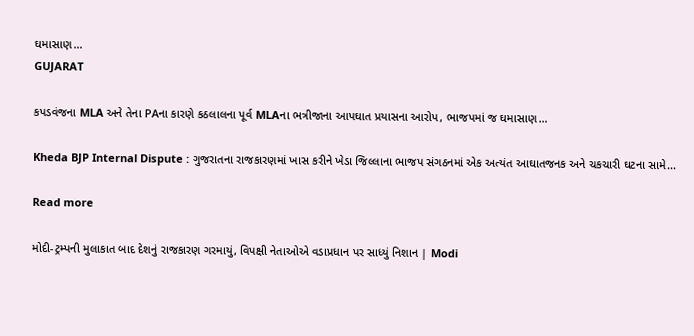ઘમાસાણ…
GUJARAT

કપડવંજના MLA અને તેના PAના કારણે કઠલાલના પૂર્વ MLAના ભત્રીજાના આપઘાત પ્રયાસના આરોપ, ભાજપમાં જ ઘમાસાણ…

Kheda BJP Internal Dispute : ગુજરાતના રાજકારણમાં ખાસ કરીને ખેડા જિલ્લાના ભાજપ સંગઠનમાં એક અત્યંત આઘાતજનક અને ચકચારી ઘટના સામે...

Read more

મોદી-ટ્રમ્પની મુલાકાત બાદ દેશનું રાજકારણ ગરમાયું, વિપક્ષી નેતાઓએ વડાપ્રધાન પર સાધ્યું નિશાન | Modi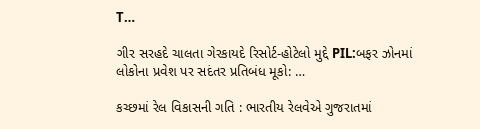T…

ગીર સરહદે ચાલતા ગેરકાયદે રિસોર્ટ-હોટેલો મુદ્દે PIL:બફર ઝોનમાં લોકોના પ્રવેશ પર સદંતર પ્રતિબંધ મૂકો: …

કચ્છમાં રેલ વિકાસની ગતિ : ભારતીય રેલવેએ ગુજરાતમાં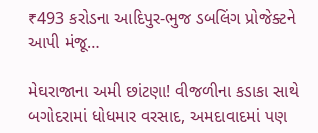₹493 કરોડના આદિપુર-ભુજ ડબલિંગ પ્રોજેક્ટને આપી મંજૂ…

મેઘરાજાના અમી છાંટણા! વીજળીના કડાકા સાથે બગોદરામાં ધોધમાર વરસાદ, અમદાવાદમાં પણ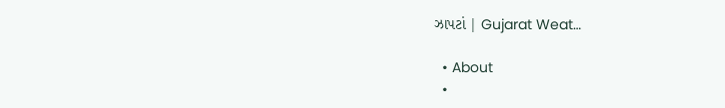ઝાપટાં | Gujarat Weat…

  • About
  •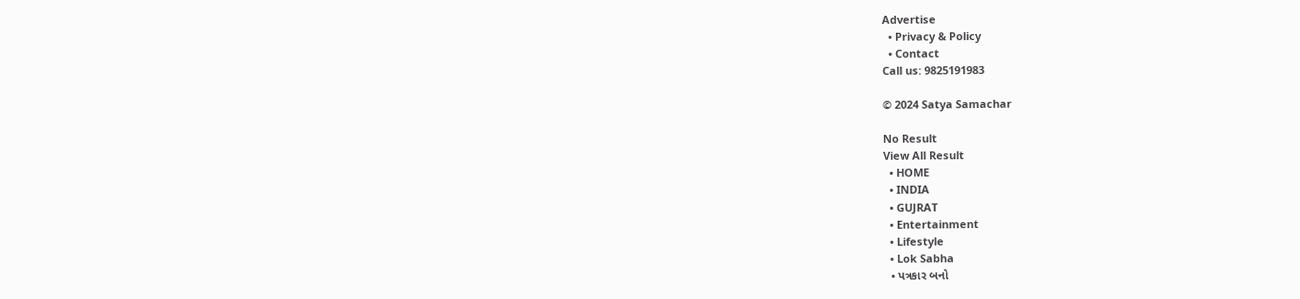Advertise
  • Privacy & Policy
  • Contact
Call us: 9825191983

© 2024 Satya Samachar

No Result
View All Result
  • HOME
  • INDIA
  • GUJRAT
  • Entertainment
  • Lifestyle
  • Lok Sabha
  • પત્રકાર બનો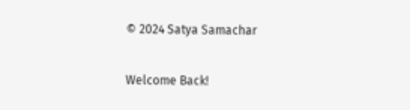© 2024 Satya Samachar

Welcome Back!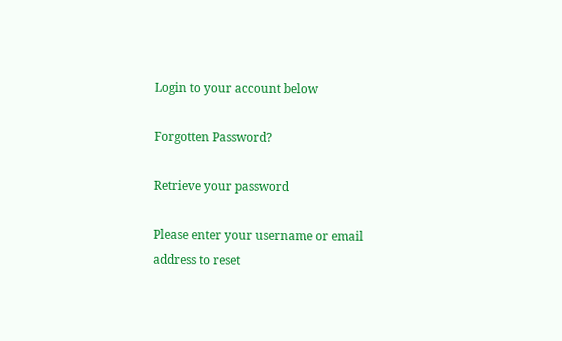Login to your account below

Forgotten Password?

Retrieve your password

Please enter your username or email address to reset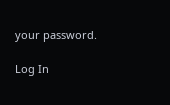your password.

Log In